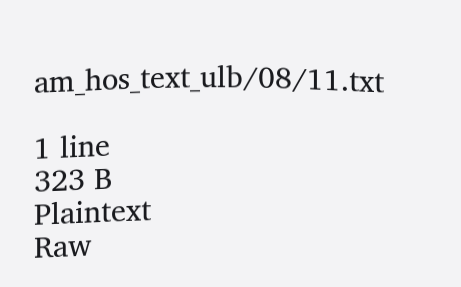am_hos_text_ulb/08/11.txt

1 line
323 B
Plaintext
Raw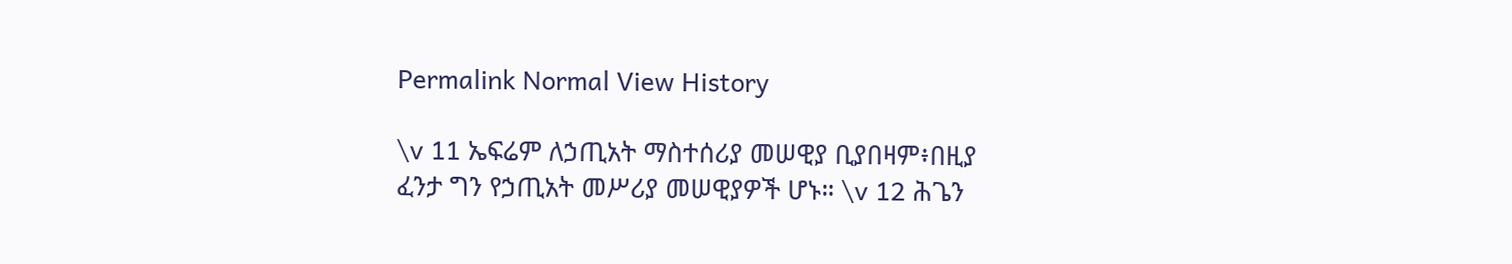Permalink Normal View History

\v 11 ኤፍሬም ለኃጢአት ማስተሰሪያ መሠዊያ ቢያበዛም፥በዚያ ፈንታ ግን የኃጢአት መሥሪያ መሠዊያዎች ሆኑ። \v 12 ሕጌን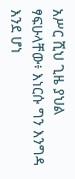አሥር ሺህ ጊዜ ያህል ፃፍሁላቸው፥ እነርሱ ግን እንግዳ እንደ ሆነ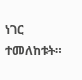ነገር ተመለከቱት።